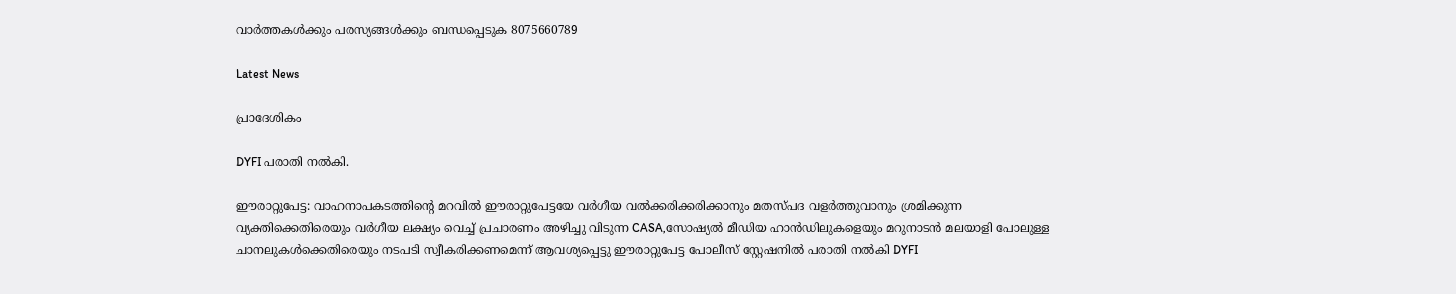വാർത്തകൾക്കും പരസ്യങ്ങൾക്കും ബന്ധപ്പെടുക 8075660789

Latest News

പ്രാദേശികം

DYFI പരാതി നൽകി.

ഈരാറ്റുപേട്ട: വാഹനാപകടത്തിന്റെ മറവിൽ ഈരാറ്റുപേട്ടയേ വർഗീയ വൽക്കരിക്കരിക്കാനും മതസ്പദ വളർത്തുവാനും ശ്രമിക്കുന്ന വ്യക്തിക്കെതിരെയും വർഗീയ ലക്ഷ്യം വെച്ച് പ്രചാരണം അഴിച്ചു വിടുന്ന CASA,സോഷ്യൽ മീഡിയ ഹാൻഡിലുകളെയും മറുനാടൻ മലയാളി പോലുള്ള ചാനലുകൾക്കെതിരെയും നടപടി സ്വീകരിക്കണമെന്ന് ആവശ്യപ്പെട്ടു ഈരാറ്റുപേട്ട പോലീസ് സ്റ്റേഷനിൽ പരാതി നൽകി DYFI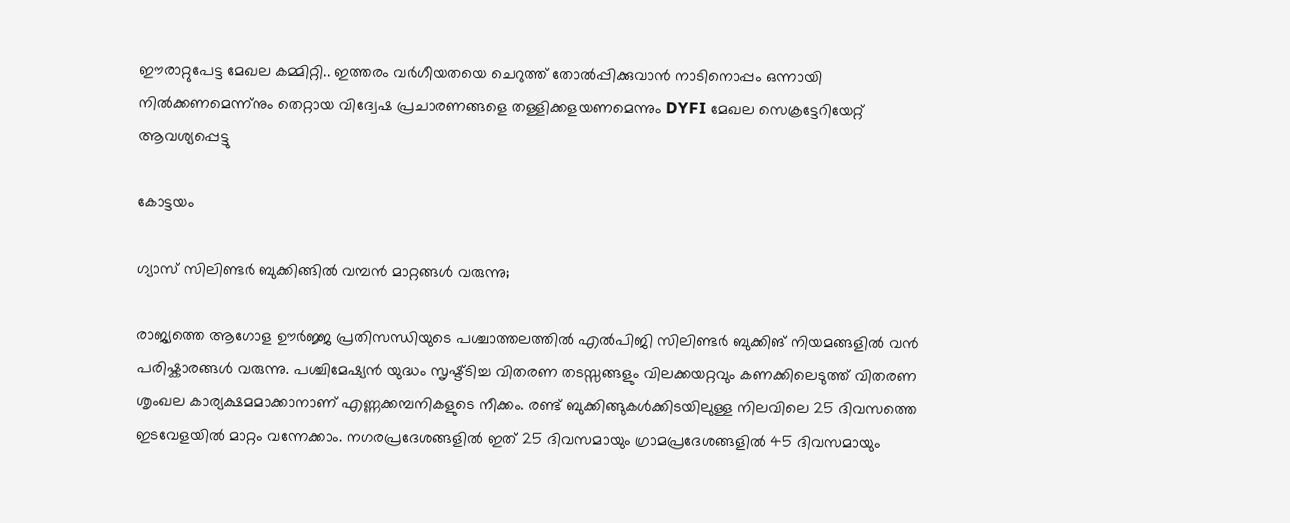ഈരാറ്റുപേട്ട മേഖല കമ്മിറ്റി.. ഇത്തരം വർഗീയതയെ ചെറുത്ത് തോൽപ്പിക്കുവാൻ നാടിനൊപ്പം ഒന്നായി നിൽക്കണമെന്ന്നും തെറ്റായ വിദ്വേഷ പ്രചാരണങ്ങളെ തള്ളിക്കളയണമെന്നും DYFI മേഖല സെക്രട്ടേറിയേറ്റ് ആവശ്യപ്പെട്ടു

കോട്ടയം

ഗ്യാസ് സിലിണ്ടർ ബുക്കിങ്ങിൽ വമ്പൻ മാറ്റങ്ങൾ വരുന്നു;

രാജ്യത്തെ ആഗോള ഊർജ്ജ പ്രതിസന്ധിയുടെ പശ്ചാത്തലത്തിൽ എൽപിജി സിലിണ്ടർ ബുക്കിങ് നിയമങ്ങളിൽ വൻ പരിഷ്കാരങ്ങൾ വരുന്നു. പശ്ചിമേഷ്യൻ യുദ്ധം സൃഷ്ട്‌ടിച്ച വിതരണ തടസ്സങ്ങളും വിലക്കയറ്റവും കണക്കിലെടുത്ത് വിതരണ ശൃംഖല കാര്യക്ഷമമാക്കാനാണ് എണ്ണക്കമ്പനികളുടെ നീക്കം. രണ്ട് ബുക്കിങ്ങുകൾക്കിടയിലുള്ള നിലവിലെ 25 ദിവസത്തെ ഇടവേളയിൽ മാറ്റം വന്നേക്കാം. നഗരപ്രദേശങ്ങളിൽ ഇത് 25 ദിവസമായും ഗ്രാമപ്രദേശങ്ങളിൽ 45 ദിവസമായും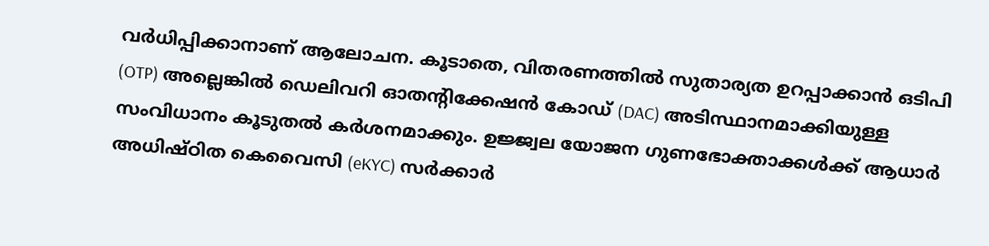വർധിപ്പിക്കാനാണ് ആലോചന. കൂടാതെ, വിതരണത്തിൽ സുതാര്യത ഉറപ്പാക്കാൻ ഒടിപി (OTP) അല്ലെങ്കിൽ ഡെലിവറി ഓതന്റിക്കേഷൻ കോഡ് (DAC) അടിസ്ഥാനമാക്കിയുള്ള സംവിധാനം കൂടുതൽ കർശനമാക്കും. ഉജ്ജ്വല യോജന ഗുണഭോക്താക്കൾക്ക് ആധാർ അധിഷ്ഠിത കെവൈസി (eKYC) സർക്കാർ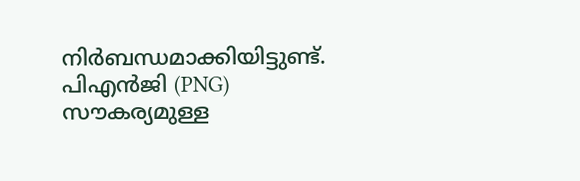നിർബന്ധമാക്കിയിട്ടുണ്ട്. പിഎൻജി (PNG) സൗകര്യമുള്ള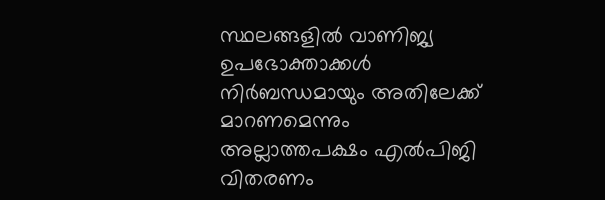സ്ഥലങ്ങളിൽ വാണിജ്യ ഉപഭോക്താക്കൾ നിർബന്ധമായും അതിലേക്ക് മാറണമെന്നും അല്ലാത്തപക്ഷം എൽപിജി വിതരണം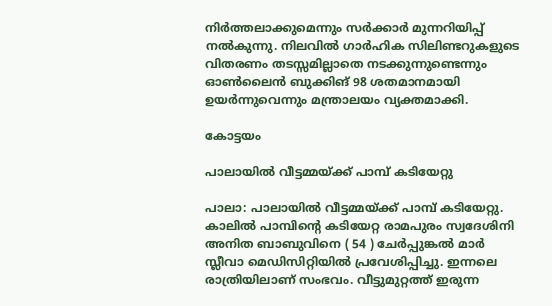നിർത്തലാക്കുമെന്നും സർക്കാർ മുന്നറിയിപ്പ് നൽകുന്നു. നിലവിൽ ഗാർഹിക സിലിണ്ടറുകളുടെ വിതരണം തടസ്സമില്ലാതെ നടക്കുന്നുണ്ടെന്നും ഓൺലൈൻ ബുക്കിങ് 98 ശതമാനമായി ഉയർന്നുവെന്നും മന്ത്രാലയം വ്യക്തമാക്കി.

കോട്ടയം

പാലായിൽ വീട്ടമ്മയ്ക്ക് പാമ്പ് കടിയേറ്റു

പാലാ: പാലായിൽ വീട്ടമ്മയ്ക്ക് പാമ്പ് കടിയേറ്റു. കാലിൽ പാമ്പിൻ്റെ കടിയേറ്റ രാമപുരം സ്വദേശിനി അനിത ബാബുവിനെ ( 54 ) ചേർപ്പുങ്കൽ മാർ സ്ലീവാ മെഡിസിറ്റിയിൽ പ്രവേശിപ്പിച്ചു. ഇന്നലെ രാത്രിയിലാണ് സംഭവം. വീട്ടുമുറ്റത്ത് ഇരുന്ന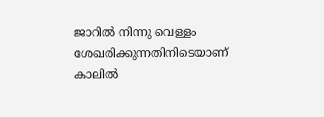ജാറിൽ നിന്നു വെള്ളം ശേഖരിക്കുന്നതിനിടെയാണ് കാലിൽ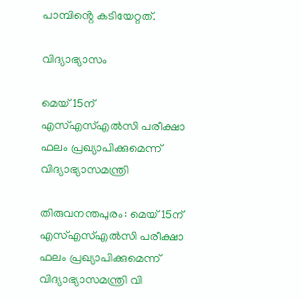പാമ്പിൻ്റെ കടിയേറ്റത്.

വിദ്യാഭ്യാസം

മെയ് 15ന് എസ്എസ്എല്‍സി പരീക്ഷാ ഫലം പ്രഖ്യാപിക്കുമെന്ന് വിദ്യാഭ്യാസമന്ത്രി

തിരുവനന്തപുരം: മെയ് 15ന് എസ്എസ്എല്‍സി പരീക്ഷാ ഫലം പ്രഖ്യാപിക്കുമെന്ന് വിദ്യാഭ്യാസമന്ത്രി വി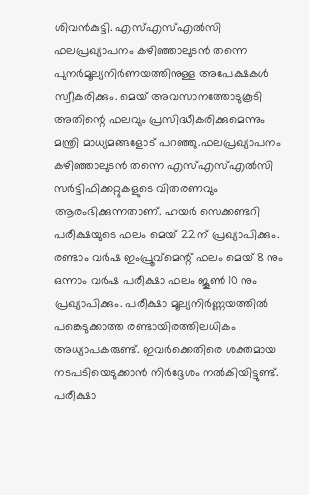ശിവന്‍കുട്ടി. എസ്എസ്എല്‍സി ഫലപ്രഖ്യാപനം കഴിഞ്ഞാലുടന്‍ തന്നെ പുനര്‍മൂല്യനിര്‍ണയത്തിനുള്ള അപേക്ഷകള്‍ സ്വീകരിക്കും. മെയ് അവസാനത്തോടുകൂടി അതിന്റെ ഫലവും പ്രസിദ്ധീകരിക്കുമെന്നും മന്ത്രി മാധ്യമങ്ങളോട് പറഞ്ഞു.ഫലപ്രഖ്യാപനം കഴിഞ്ഞാലുടന്‍ തന്നെ എസ്എസ്എല്‍സി സര്‍ട്ടിഫിക്കറ്റുകളുടെ വിതരണവും ആരംഭിക്കുന്നതാണ്. ഹയര്‍ സെക്കണ്ടറി പരീക്ഷയുടെ ഫലം മെയ് 22ന് പ്രഖ്യാപിക്കും. രണ്ടാം വര്‍ഷ ഇംപ്രൂവ്മെന്റ് ഫലം മെയ് 8 നും ഒന്നാം വര്‍ഷ പരീക്ഷാ ഫലം ജൂണ്‍ 10 നും പ്രഖ്യാപിക്കും. പരീക്ഷാ മൂല്യനിര്‍ണ്ണയത്തില്‍ പങ്കെടുക്കാത്ത രണ്ടായിരത്തിലധികം അധ്യാപകരുണ്ട്. ഇവര്‍ക്കെതിരെ ശക്തമായ നടപടിയെടുക്കാന്‍ നിര്‍ദ്ദേശം നല്‍കിയിട്ടുണ്ട്. പരീക്ഷാ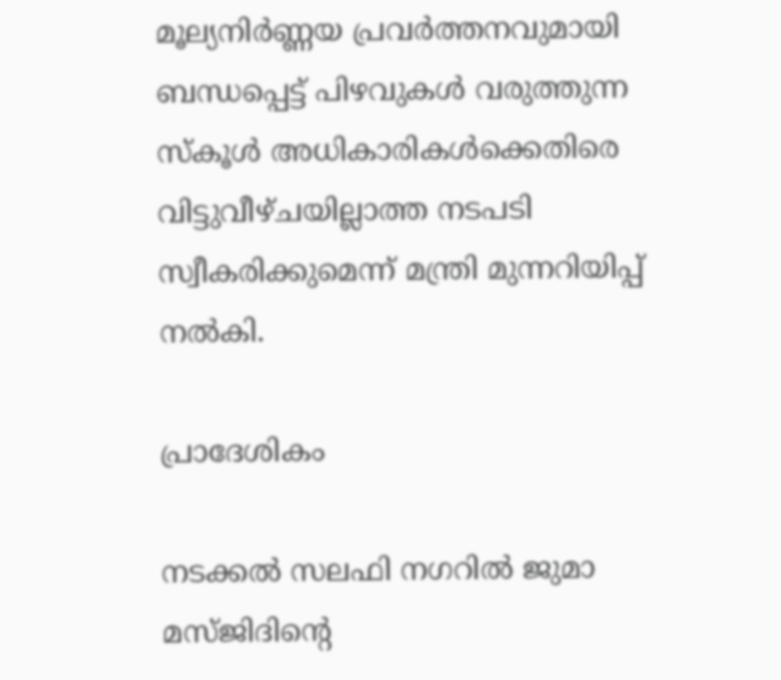മൂല്യനിര്‍ണ്ണയ പ്രവര്‍ത്തനവുമായി ബന്ധപ്പെട്ട് പിഴവുകള്‍ വരുത്തുന്ന സ്‌കൂള്‍ അധികാരികള്‍ക്കെതിരെ വിട്ടുവീഴ്ചയില്ലാത്ത നടപടി സ്വീകരിക്കുമെന്ന് മന്ത്രി മുന്നറിയിപ്പ് നല്‍കി.

പ്രാദേശികം

നടക്കൽ സലഫി നഗറിൽ ജുമാ മസ്ജിദിന്റെ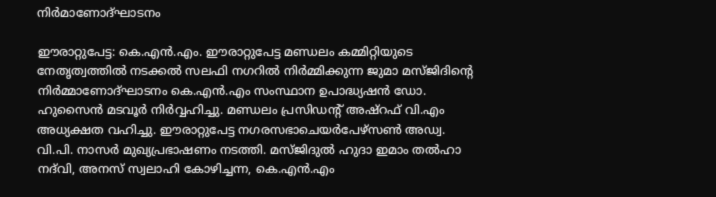നിർമാണോദ്ഘാടനം

ഈരാറ്റുപേട്ട: കെ.എൻ.എം. ഈരാറ്റുപേട്ട മണ്ഡലം കമ്മിറ്റിയുടെ നേതൃത്വത്തിൽ നടക്കൽ സലഫി നഗറിൽ നിർമ്മിക്കുന്ന ജുമാ മസ്ജിദിന്റെ നിർമ്മാണോദ്ഘാടനം കെ.എൻ.എം സംസ്ഥാന ഉപാദ്ധ്യഷൻ ഡോ. ഹുസൈൻ മടവൂർ നിർവ്വഹിച്ചു. മണ്ഡലം പ്രസിഡന്റ് അഷ്റഫ് വി.എം അധ്യക്ഷത വഹിച്ചു. ഈരാറ്റുപേട്ട നഗരസഭാചെയർപേഴ്സൺ അഡ്വ. വി.പി. നാസർ മുഖ്യപ്രഭാഷണം നടത്തി. മസ്ജിദുൽ ഹുദാ ഇമാം തൽഹാ നദ്‍വി, അനസ് സ്വലാഹി കോഴിച്ചന്ന, കെ.എൻ.എം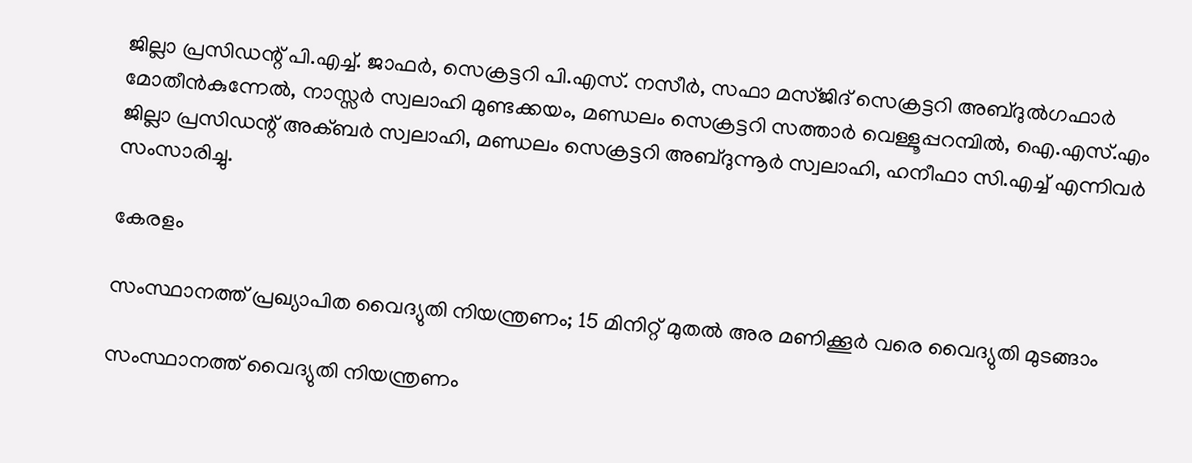ജില്ലാ പ്രസിഡന്റ് പി.എച്ച്. ജാഫർ, സെക്രട്ടറി പി.എസ്. നസീർ, സഫാ മസ്ജിദ് സെക്രട്ടറി അബ്ദുൽഗഫാർ മോതീൻകുന്നേൽ, നാസ്സർ സ്വലാഹി മുണ്ടക്കയം, മണ്ഡലം സെക്രട്ടറി സത്താർ വെള്ളൂപ്പറമ്പിൽ, ഐ.എസ്.എം ജില്ലാ പ്രസിഡന്റ് അക്ബർ സ്വലാഹി, മണ്ഡലം സെക്രട്ടറി അബ്ദുന്നൂർ സ്വലാഹി, ഹനീഫാ സി.എച്ച് എന്നിവർ സംസാരിച്ചു.

കേരളം

സംസ്ഥാനത്ത് പ്രഖ്യാപിത വൈദ്യുതി നിയന്ത്രണം; 15 മിനിറ്റ് മുതൽ അര മണിക്കൂർ വരെ വൈദ്യുതി മുടങ്ങാം

സംസ്ഥാനത്ത് വൈദ്യുതി നിയന്ത്രണം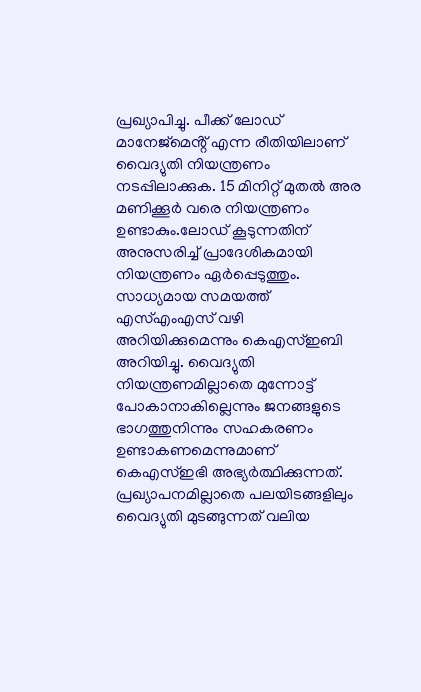പ്രഖ്യാപിച്ചു. പീക്ക് ലോഡ് മാനേജ്മെൻ്റ് എന്ന രീതിയിലാണ് വൈദ്യുതി നിയന്ത്രണം നടപ്പിലാക്കുക. 15 മിനിറ്റ് മുതൽ അര മണിക്കൂർ വരെ നിയന്ത്രണം ഉണ്ടാകും.ലോഡ് കൂടുന്നതിന് അനുസരിച്ച് പ്രാദേശികമായി നിയന്ത്രണം ഏർപ്പെടുത്തും. സാധ്യമായ സമയത്ത് എസ്എംഎസ് വഴി അറിയിക്കുമെന്നും കെഎസ്ഇബി അറിയിച്ചു. വൈദ്യുതി നിയന്ത്രണമില്ലാതെ മുന്നോട്ട് പോകാനാകില്ലെന്നും ജനങ്ങളുടെ ഭാഗത്തുനിന്നും സഹകരണം ഉണ്ടാകണമെന്നുമാണ് കെഎസ്ഇഭി അഭ്യർത്ഥിക്കുന്നത്. പ്രഖ്യാപനമില്ലാതെ പലയിടങ്ങളിലും വൈദ്യുതി മുടങ്ങുന്നത് വലിയ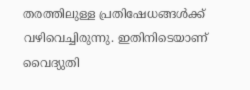തരത്തിലുള്ള പ്രതിഷേധങ്ങൾക്ക് വഴിവെച്ചിരുന്നു. ഇതിനിടെയാണ് വൈദ്യുതി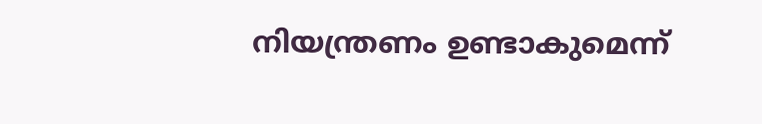നിയന്ത്രണം ഉണ്ടാകുമെന്ന്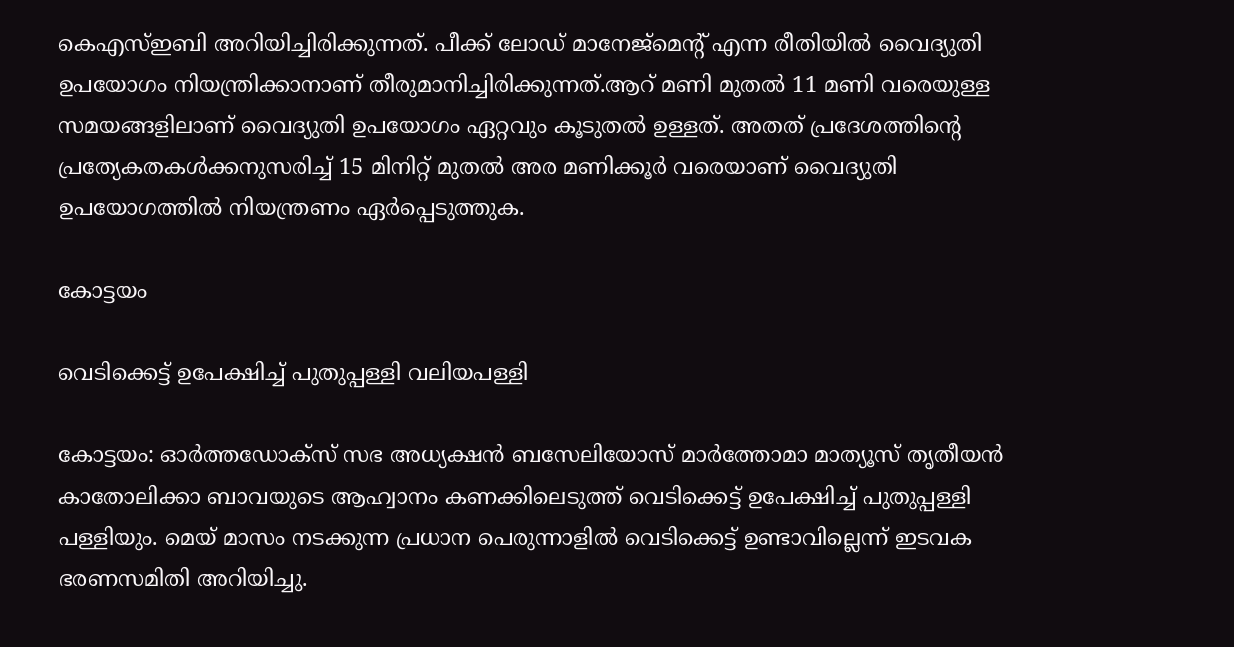കെഎസ്ഇബി അറിയിച്ചിരിക്കുന്നത്. പീക്ക് ലോഡ് മാനേജ്മെൻ്റ് എന്ന രീതിയിൽ വൈദ്യുതി ഉപയോഗം നിയന്ത്രിക്കാനാണ് തീരുമാനിച്ചിരിക്കുന്നത്.ആറ് മണി മുതൽ 11 മണി വരെയുള്ള സമയങ്ങളിലാണ് വൈദ്യുതി ഉപയോഗം ഏറ്റവും കൂടുതൽ ഉള്ളത്. അതത് പ്രദേശത്തിൻ്റെ പ്രത്യേകതകൾക്കനുസരിച്ച് 15 മിനിറ്റ് മുതൽ അര മണിക്കൂർ വരെയാണ് വൈദ്യുതി ഉപയോഗത്തിൽ നിയന്ത്രണം ഏർപ്പെടുത്തുക.

കോട്ടയം

വെടിക്കെട്ട് ഉപേക്ഷിച്ച് പുതുപ്പള്ളി വലിയപള്ളി

കോട്ടയം: ഓര്‍ത്തഡോക്‌സ് സഭ അധ്യക്ഷന്‍ ബസേലിയോസ് മാര്‍ത്തോമാ മാത്യൂസ് തൃതീയന്‍ കാതോലിക്കാ ബാവയുടെ ആഹ്വാനം കണക്കിലെടുത്ത് വെടിക്കെട്ട് ഉപേക്ഷിച്ച് പുതുപ്പള്ളി പള്ളിയും. മെയ് മാസം നടക്കുന്ന പ്രധാന പെരുന്നാളിൽ വെടിക്കെട്ട് ഉണ്ടാവില്ലെന്ന് ഇടവക ഭരണസമിതി അറിയിച്ചു.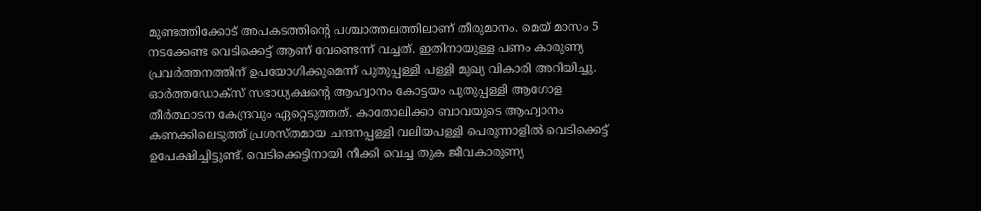മുണ്ടത്തിക്കോട് അപകടത്തിന്‍റെ പശ്ചാത്തലത്തിലാണ് തീരുമാനം. മെയ് മാസം 5 നടക്കേണ്ട വെടിക്കെട്ട് ആണ് വേണ്ടെന്ന് വച്ചത്. ഇതിനായുള്ള പണം കാരുണ്യ പ്രവർത്തനത്തിന് ഉപയോഗിക്കുമെന്ന് പുതുപ്പള്ളി പള്ളി മുഖ്യ വികാരി അറിയിച്ചു. ഓർത്തഡോക്സ് സഭാധ്യക്ഷന്‍റെ ആഹ്വാനം കോട്ടയം പുതുപ്പള്ളി ആഗോള തീർത്ഥാടന കേന്ദ്രവും ഏറ്റെടുത്തത്. കാതോലിക്കാ ബാവയുടെ ആഹ്വാനം കണക്കിലെടുത്ത് പ്രശസ്തമായ ചന്ദനപ്പള്ളി വലിയപള്ളി പെരുന്നാളില്‍ വെടിക്കെട്ട് ഉപേക്ഷിച്ചിട്ടുണ്ട്. വെടിക്കെട്ടിനായി നീക്കി വെച്ച തുക ജീവകാരുണ്യ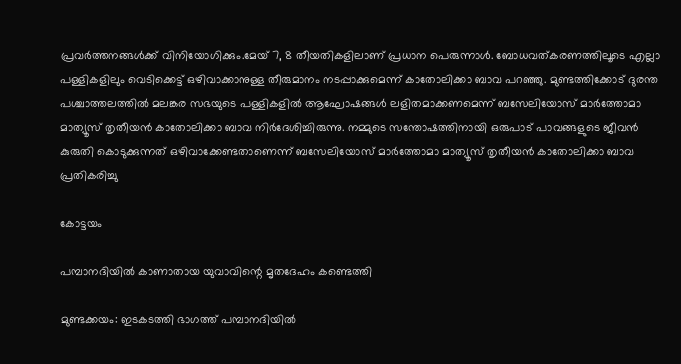പ്രവര്‍ത്തനങ്ങള്‍ക്ക് വിനിയോഗിക്കും.മേയ് 7, 8 തീയതികളിലാണ് പ്രധാന പെരുന്നാള്‍. ബോധവത്കരണത്തിലൂടെ എല്ലാ പള്ളികളിലും വെടിക്കെട്ട് ഒഴിവാക്കാനുള്ള തീരുമാനം നടപ്പാക്കുമെന്ന് കാതോലിക്കാ ബാവ പറഞ്ഞു. മുണ്ടത്തിക്കോട് ദുരന്ത പശ്ചാത്തലത്തില്‍ മലങ്കര സഭയുടെ പള്ളികളില്‍ ആഘോഷങ്ങള്‍ ലളിതമാക്കണമെന്ന് ബസേലിയോസ് മാര്‍ത്തോമാ മാത്യൂസ് തൃതീയന്‍ കാതോലിക്കാ ബാവ നിര്‍ദേശിച്ചിരുന്നു. നമ്മുടെ സന്തോഷത്തിനായി ഒരുപാട് പാവങ്ങളുടെ ജീവന്‍ കുരുതി കൊടുക്കുന്നത് ഒഴിവാക്കേണ്ടതാണെന്ന് ബസേലിയോസ് മാര്‍ത്തോമാ മാത്യൂസ് തൃതീയന്‍ കാതോലിക്കാ ബാവ പ്രതികരിച്ചു

കോട്ടയം

പമ്പാനദിയിൽ കാണാതായ യുവാവിന്റെ മൃതദേഹം കണ്ടെത്തി

മുണ്ടക്കയം: ഇടകടത്തി ഭാഗത്ത് പമ്പാനദിയിൽ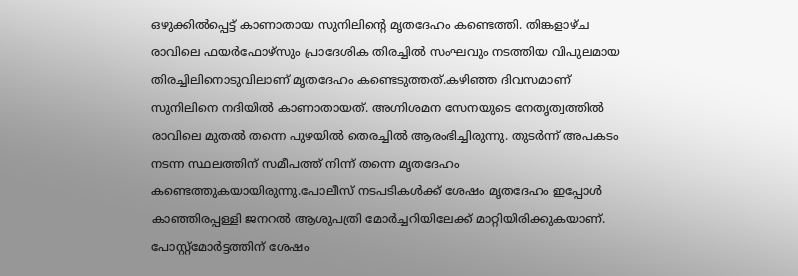ഒഴുക്കിൽപ്പെട്ട് കാണാതായ സുനിലിന്റെ മൃതദേഹം കണ്ടെത്തി. തിങ്കളാഴ്ച രാവിലെ ഫയർഫോഴ്സും പ്രാദേശിക തിരച്ചിൽ സംഘവും നടത്തിയ വിപുലമായ തിരച്ചിലിനൊടുവിലാണ് മൃതദേഹം കണ്ടെടുത്തത്.കഴിഞ്ഞ ദിവസമാണ് സുനിലിനെ നദിയിൽ കാണാതായത്. അഗ്നിശമന സേനയുടെ നേതൃത്വത്തിൽ രാവിലെ മുതൽ തന്നെ പുഴയിൽ തെരച്ചിൽ ആരംഭിച്ചിരുന്നു. തുടർന്ന് അപകടം നടന്ന സ്ഥലത്തിന് സമീപത്ത് നിന്ന് തന്നെ മൃതദേഹം കണ്ടെത്തുകയായിരുന്നു.പോലീസ് നടപടികൾക്ക് ശേഷം മൃതദേഹം ഇപ്പോൾ കാഞ്ഞിരപ്പള്ളി ജനറൽ ആശുപത്രി മോർച്ചറിയിലേക്ക് മാറ്റിയിരിക്കുകയാണ്. പോസ്റ്റ്മോർട്ടത്തിന് ശേഷം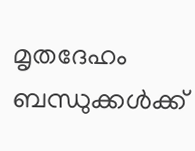മൃതദേഹം ബന്ധുക്കൾക്ക്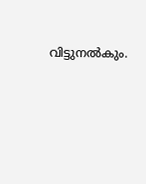വിട്ടുനൽകും.